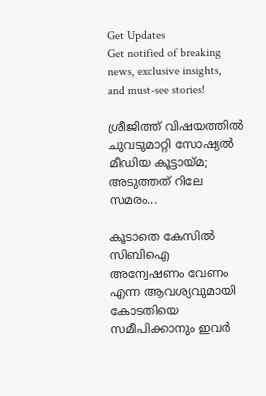Get Updates
Get notified of breaking news, exclusive insights, and must-see stories!

ശ്രീജിത്ത് വിഷയത്തിൽ ചുവടുമാറ്റി സോഷ്യൽ മീഡിയ കൂട്ടായ്മ; അടുത്തത് റിലേ സമരം...

കൂടാതെ കേസിൽ സിബിഐ അന്വേഷണം വേണം എന്ന ആവശ്യവുമായി കോടതിയെ സമീപിക്കാനും ഇവർ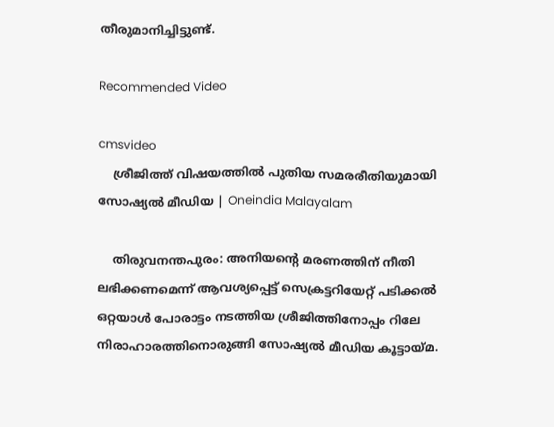തീരുമാനിച്ചിട്ടുണ്ട്.

Recommended Video

cmsvideo
    ശ്രീജിത്ത് വിഷയത്തിൽ പുതിയ സമരരീതിയുമായി സോഷ്യൽ മീഡിയ | Oneindia Malayalam

    തിരുവനന്തപുരം: അനിയന്റെ മരണത്തിന് നീതി ലഭിക്കണമെന്ന് ആവശ്യപ്പെട്ട് സെക്രട്ടറിയേറ്റ് പടിക്കൽ ഒറ്റയാൾ പോരാട്ടം നടത്തിയ ശ്രീജിത്തിനോപ്പം റിലേ നിരാഹാരത്തിനൊരുങ്ങി സോഷ്യൽ മീഡിയ കൂട്ടായ്മ.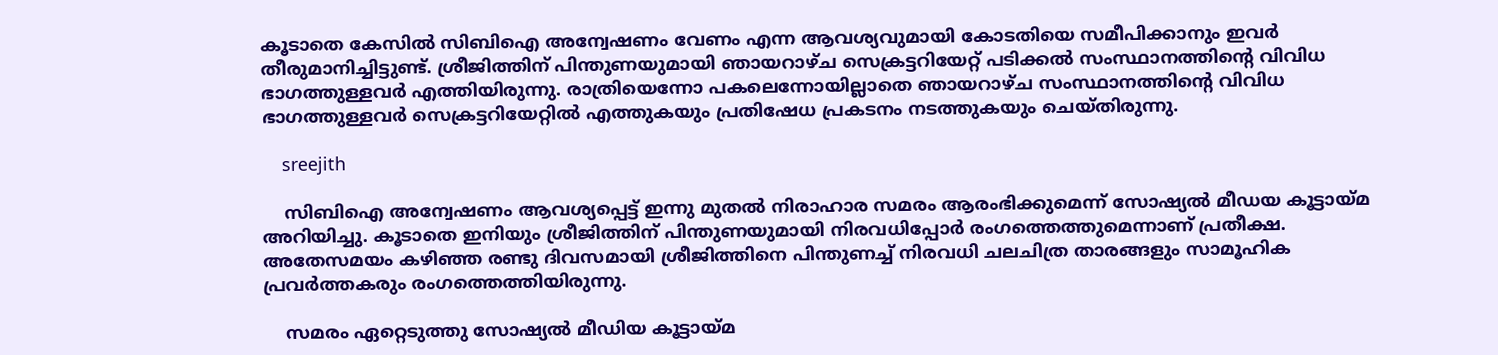കൂടാതെ കേസിൽ സിബിഐ അന്വേഷണം വേണം എന്ന ആവശ്യവുമായി കോടതിയെ സമീപിക്കാനും ഇവർ തീരുമാനിച്ചിട്ടുണ്ട്. ശ്രീജിത്തിന് പിന്തുണയുമായി ഞായറാഴ്ച സെക്രട്ടറിയേറ്റ് പടിക്കൽ സംസ്ഥാനത്തിന്റെ വിവിധ ഭാഗത്തുള്ളവർ എത്തിയിരുന്നു. രാത്രിയെന്നോ പകലെന്നോയില്ലാതെ ഞായറാഴ്ച സംസ്ഥാനത്തിന്റെ വിവിധ ഭാഗത്തുള്ളവർ സെക്രട്ടറിയേറ്റിൽ എത്തുകയും പ്രതിഷേധ പ്രകടനം നടത്തുകയും ചെയ്തിരുന്നു.

    sreejith

    സിബിഐ അന്വേഷണം ആവശ്യപ്പെട്ട് ഇന്നു മുതൽ നിരാഹാര സമരം ആരംഭിക്കുമെന്ന് സോഷ്യൽ മീഡയ കൂട്ടായ്മ അറിയിച്ചു. കൂടാതെ ഇനിയും ശ്രീജിത്തിന് പിന്തുണയുമായി നിരവധിപ്പോർ രംഗത്തെത്തുമെന്നാണ് പ്രതീക്ഷ. അതേസമയം കഴിഞ്ഞ രണ്ടു ദിവസമായി ശ്രീജിത്തിനെ പിന്തുണച്ച് നിരവധി ചലചിത്ര താരങ്ങളും സാമൂഹിക പ്രവർത്തകരും രംഗത്തെത്തിയിരുന്നു.

    സമരം ഏറ്റെടുത്തു സോഷ്യൽ മീഡിയ കൂട്ടായ്മ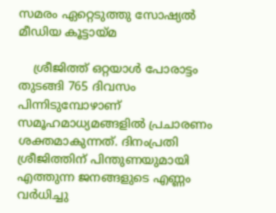സമരം ഏറ്റെടുത്തു സോഷ്യൽ മീഡിയ കൂട്ടായ്മ

    ശ്രീജിത്ത് ഒറ്റയാൾ പോരാട്ടം തുടങ്ങി 765 ദിവസം പിന്നിടുമ്പോഴാണ് സമൂഹമാധ്യമങ്ങളിൽ പ്രചാരണം ശക്തമാകുന്നത്. ദിനംപ്രതി ശ്രീജിത്തിന് പിന്തുണയുമായി എത്തുന്ന ജനങ്ങളുടെ എണ്ണം വർധിച്ചു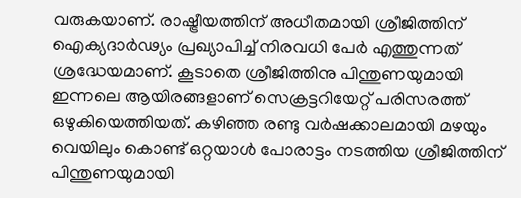വരുകയാണ്. രാഷ്ട്രീയത്തിന് അധീതമായി ശ്രീജിത്തിന് ഐക്യദാർഢ്യം പ്രഖ്യാപിച്ച് നിരവധി പേർ എത്തുന്നത് ശ്രദ്ധേയമാണ്. കൂടാതെ ശ്രീജിത്തിനു പിന്തുണയുമായി ഇന്നലെ ആയിരങ്ങളാണ് സെക്രട്ടറിയേറ്റ് പരിസരത്ത് ഒഴുകിയെത്തിയത്. കഴിഞ്ഞ രണ്ടു വർഷക്കാലമായി മഴയും വെയിലും കൊണ്ട് ഒറ്റയാൾ പോരാട്ടം നടത്തിയ ശ്രീജിത്തിന് പിന്തുണയുമായി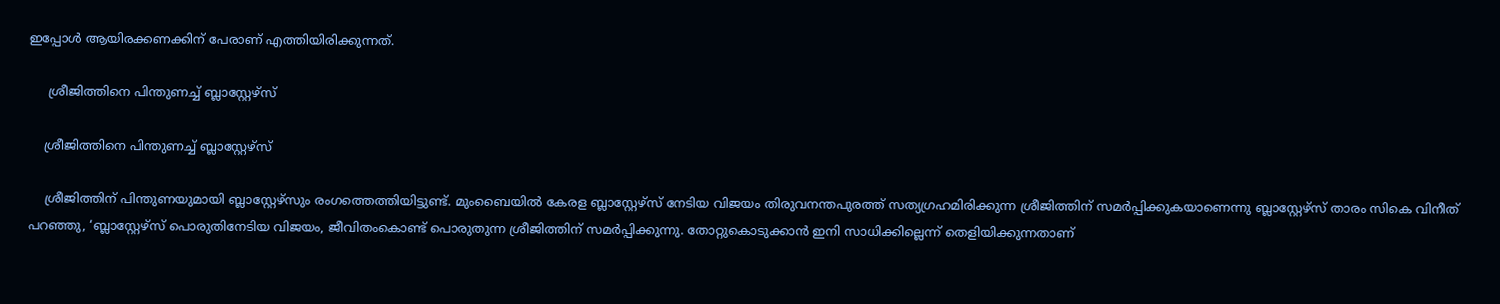ഇപ്പോൾ ആയിരക്കണക്കിന് പേരാണ് എത്തിയിരിക്കുന്നത്.

     ശ്രീജിത്തിനെ പിന്തുണച്ച് ബ്ലാസ്റ്റേഴ്സ്

    ശ്രീജിത്തിനെ പിന്തുണച്ച് ബ്ലാസ്റ്റേഴ്സ്

    ശ്രീജിത്തിന് പിന്തുണയുമായി ബ്ലാസ്റ്റേഴ്സും രംഗത്തെത്തിയിട്ടുണ്ട്. മുംബൈയിൽ കേരള ബ്ലാസ്റ്റേഴ്സ് നേടിയ വിജയം തിരുവനന്തപുരത്ത് സത്യഗ്രഹമിരിക്കുന്ന ശ്രീജിത്തിന് സമർപ്പിക്കുകയാണെന്നു ബ്ലാസ്റ്റേഴ്സ് താരം സികെ വിനീത് പറഞ്ഞു, ‘ബ്ലാസ്റ്റേഴ്‌സ് പൊരുതിനേടിയ വിജയം, ജീവിതംകൊണ്ട് പൊരുതുന്ന ശ്രീജിത്തിന് സമർപ്പിക്കുന്നു. തോറ്റുകൊടുക്കാൻ ഇനി സാധിക്കില്ലെന്ന് തെളിയിക്കുന്നതാണ്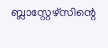ബ്ലാസ്റ്റേഴ്‌സിന്റെ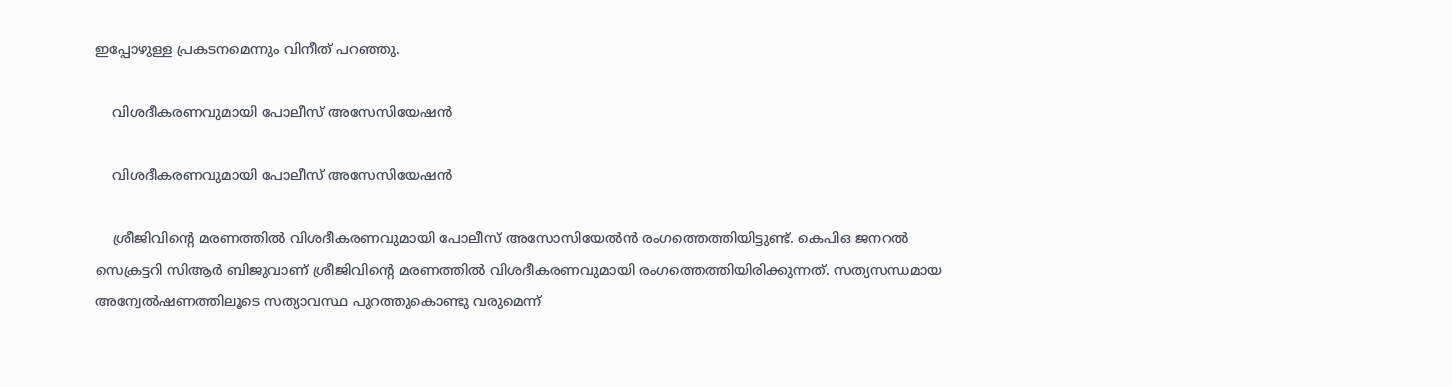ഇപ്പോഴുള്ള പ്രകടനമെന്നും വിനീത് പറഞ്ഞു.

    വിശദീകരണവുമായി പോലീസ് അസേസിയേഷൻ

    വിശദീകരണവുമായി പോലീസ് അസേസിയേഷൻ

    ശ്രീജിവിന്റെ മരണത്തിൽ വിശദീകരണവുമായി പോലീസ് അസോസിയേൽൻ രംഗത്തെത്തിയിട്ടുണ്ട്. കെപിഒ ജനറൽ സെക്രട്ടറി സിആർ ബിജുവാണ് ശ്രീജിവിന്റെ മരണത്തിൽ വിശദീകരണവുമായി രംഗത്തെത്തിയിരിക്കുന്നത്. സത്യസന്ധമായ അന്വേൽഷണത്തിലൂടെ സത്യാവസ്ഥ പുറത്തുകൊണ്ടു വരുമെന്ന്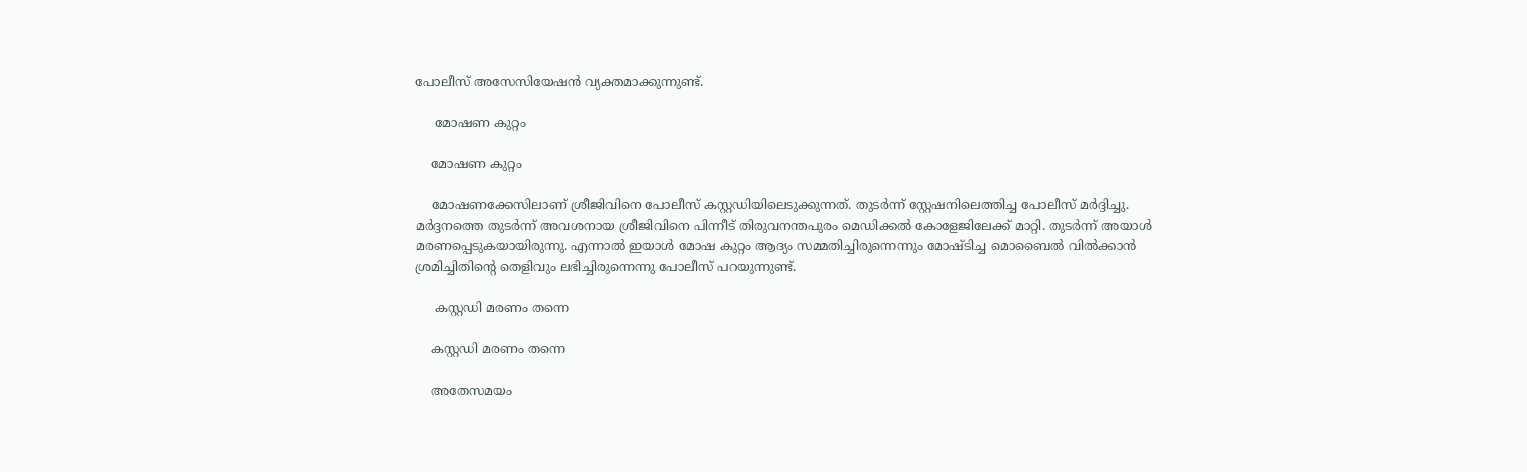പോലീസ് അസേസിയേഷൻ വ്യക്തമാക്കുന്നുണ്ട്.

     മോഷണ കുറ്റം

    മോഷണ കുറ്റം

    മോഷണക്കേസിലാണ് ശ്രീജിവിനെ പോലീസ് കസ്റ്റഡിയിലെടുക്കുന്നത്. തുടർന്ന് സ്റ്റേഷനിലെത്തിച്ച പോലീസ് മര്‍ദ്ദിച്ചു. മര്‍ദ്ദനത്തെ തുടര്‍ന്ന് അവശനായ ശ്രീജിവിനെ പിന്നീട് തിരുവനന്തപുരം മെഡിക്കൽ കോളേജിലേക്ക് മാറ്റി. തുടർന്ന് അയാൾ മരണപ്പെടുകയായിരുന്നു. എന്നാൽ ഇയാൾ മോഷ കുറ്റം ആദ്യം സമ്മതിച്ചിരുന്നെന്നും മോഷ്ടിച്ച മൊബൈൽ വിൽക്കാൻ ശ്രമിച്ചിതിന്റെ തെളിവും ലഭിച്ചിരുന്നെന്നു പോലീസ് പറയുന്നുണ്ട്.

     കസ്റ്റഡി മരണം തന്നെ

    കസ്റ്റഡി മരണം തന്നെ

    അതേസമയം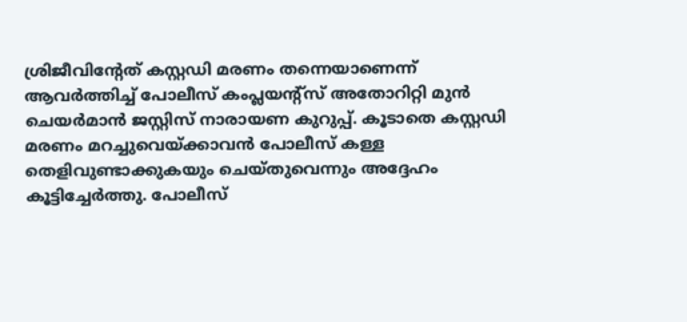ശ്രിജീവിന്റേത് കസ്റ്റഡി മരണം തന്നെയാണെന്ന് ആവർത്തിച്ച് പോലീസ് കംപ്ലയന്റ്‌സ് അതോറിറ്റി മുന്‍ ചെയര്‍മാൻ ജസ്റ്റിസ് നാരായണ കുറുപ്പ്. കൂടാതെ കസ്റ്റഡി മരണം മറച്ചുവെയ്ക്കാവൻ പോലീസ് കള്ള തെളിവുണ്ടാക്കുകയും ചെയ്തുവെന്നും അദ്ദേഹം കൂട്ടിച്ചേർത്തു. പോലീസ്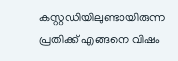കസ്റ്റഡിയിലുണ്ടായിരുന്ന പ്രതിക്ക് എങ്ങനെ വിഷം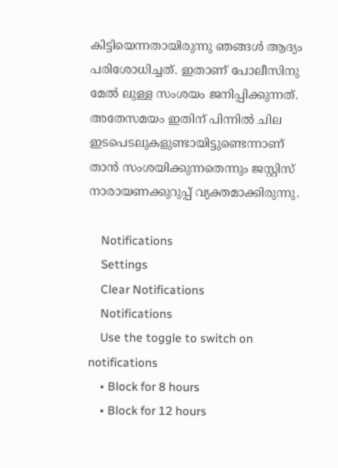കിട്ടിയെന്നതായിരുന്നു ഞങ്ങള്‍ ആദ്യം പരിശോധിച്ചത്. ഇതാണ് പോലീസിനു മേൽ ലുള്ള സംശയം ജനിപ്പിക്കുന്നത്. അതേസമയം ഇതിന് പിന്നില്‍ ചില ഇടപെടലുകളുണ്ടായിട്ടുണ്ടെന്നാണ് താന്‍ സംശയിക്കുന്നതെന്നും ജസ്റ്റിസ് നാരായണക്കുറുപ്പ് വ്യക്തമാക്കിരുന്നു.

    Notifications
    Settings
    Clear Notifications
    Notifications
    Use the toggle to switch on notifications
    • Block for 8 hours
    • Block for 12 hours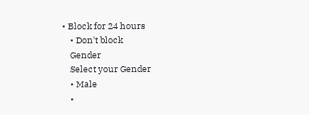• Block for 24 hours
    • Don't block
    Gender
    Select your Gender
    • Male
    •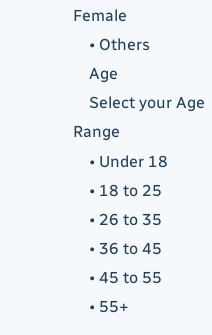Female
    • Others
    Age
    Select your Age Range
    • Under 18
    • 18 to 25
    • 26 to 35
    • 36 to 45
    • 45 to 55
    • 55+